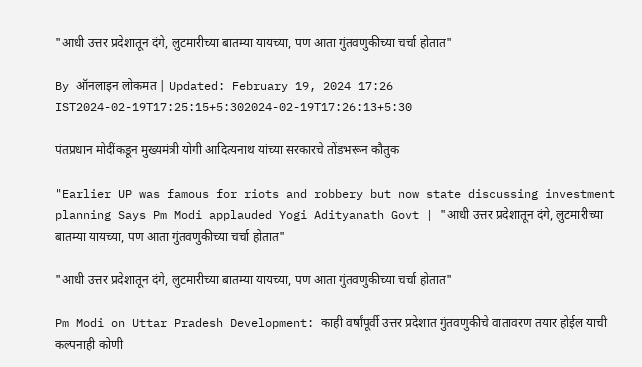"आधी उत्तर प्रदेशातून दंगे, लुटमारीच्या बातम्या यायच्या, पण आता गुंतवणुकीच्या चर्चा होतात"

By ऑनलाइन लोकमत | Updated: February 19, 2024 17:26 IST2024-02-19T17:25:15+5:302024-02-19T17:26:13+5:30

पंतप्रधान मोदींकडून मुख्यमंत्री योगी आदित्यनाथ यांच्या सरकारचे तोंडभरून कौतुक

"Earlier UP was famous for riots and robbery but now state discussing investment planning Says Pm Modi applauded Yogi Adityanath Govt | "आधी उत्तर प्रदेशातून दंगे, लुटमारीच्या बातम्या यायच्या, पण आता गुंतवणुकीच्या चर्चा होतात"

"आधी उत्तर प्रदेशातून दंगे, लुटमारीच्या बातम्या यायच्या, पण आता गुंतवणुकीच्या चर्चा होतात"

Pm Modi on Uttar Pradesh Development: काही वर्षांपूर्वी उत्तर प्रदेशात गुंतवणुकीचे वातावरण तयार होईल याची कल्पनाही कोणी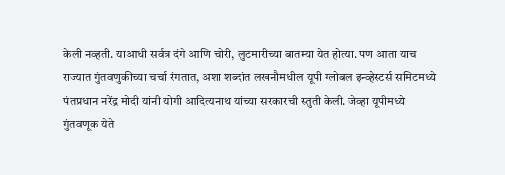केली नव्हती. याआधी सर्वत्र दंगे आणि चोरी, लुटमारीच्या बातम्या येत होत्या. पण आता याच राज्यात गुंतवणुकीच्या चर्चा रंगतात, अशा शब्दांत लखनौमधील यूपी ग्लोबल इन्व्हेस्टर्स समिटमध्ये पंतप्रधान नरेंद्र मोदी यांनी योगी आदित्यनाथ यांच्या सरकारची स्तुती केली. जेव्हा यूपीमध्ये गुंतवणूक येते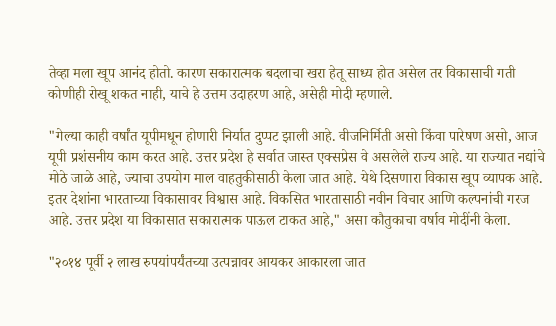तेव्हा मला खूप आनंद होतो. कारण सकारात्मक बदलाचा खरा हेतू साध्य होत असेल तर विकासाची गती कोणीही रोखू शकत नाही, याचे हे उत्तम उदाहरण आहे, असेही मोदी म्हणाले.

"गेल्या काही वर्षांत यूपीमधून होणारी निर्यात दुप्पट झाली आहे. वीजनिर्मिती असो किंवा पारेषण असो, आज यूपी प्रशंसनीय काम करत आहे. उत्तर प्रदेश हे सर्वात जास्त एक्सप्रेस वे असलेले राज्य आहे. या राज्यात नद्यांचे मोठे जाळे आहे, ज्याचा उपयोग माल वाहतुकीसाठी केला जात आहे. येथे दिसणारा विकास खूप व्यापक आहे. इतर देशांना भारताच्या विकासावर विश्वास आहे. विकसित भारतासाठी नवीन विचार आणि कल्पनांची गरज आहे. उत्तर प्रदेश या विकासात सकारात्मक पाऊल टाकत आहे," असा कौतुकाचा वर्षाव मोदींनी केला.

"२०१४ पूर्वी २ लाख रुपयांपर्यंतच्या उत्पन्नावर आयकर आकारला जात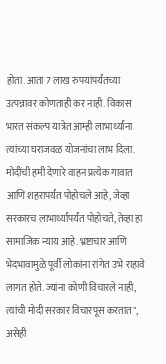होता. आता 7 लाख रुपयांपर्यंतच्या उत्पन्नावर कोणताही कर नाही. विकास भारत संकल्प यात्रेत आम्ही लाभार्थ्यांना त्यांच्या घराजवळ योजनांचा लाभ दिला. मोदींची हमी देणारे वाहन प्रत्येक गावात आणि शहरापर्यंत पोहोचले आहे, जेव्हा सरकारच लाभार्थ्यांपर्यंत पोहोचते, तेव्हा हा सामाजिक न्याय आहे. भ्रष्टाचार आणि भेदभावामुळे पूर्वी लोकांना रांगेत उभे राहावे लागत होते. ज्यांना कोणी विचारले नाही, त्यांची मोदी सरकार विचारपूस करतात", असेही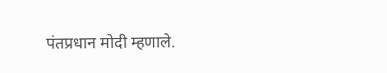पंतप्रधान मोदी म्हणाले.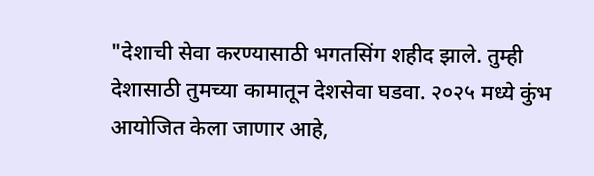"देशाची सेवा करण्यासाठी भगतसिंग शहीद झाले. तुम्ही देशासाठी तुमच्या कामातून देशसेवा घडवा. २०२५ मध्ये कुंभ आयोजित केला जाणार आहे,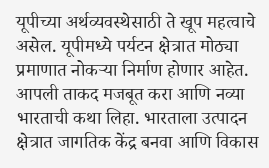यूपीच्या अर्थव्यवस्थेसाठी ते खूप महत्वाचे असेल. यूपीमध्ये पर्यटन क्षेत्रात मोठ्या प्रमाणात नोकऱ्या निर्माण होणार आहेत. आपली ताकद मजबूत करा आणि नव्या भारताची कथा लिहा. भारताला उत्पादन क्षेत्रात जागतिक केंद्र बनवा आणि विकास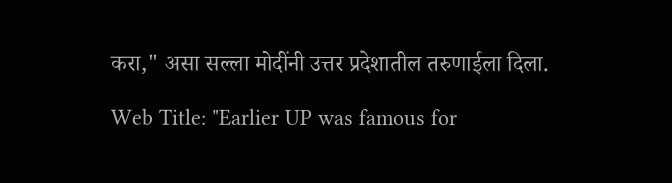करा," असा सल्ला मोदींनी उत्तर प्रदेशातील तरुणाईला दिला.

Web Title: "Earlier UP was famous for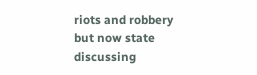riots and robbery but now state discussing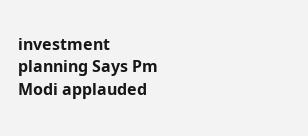investment planning Says Pm Modi applauded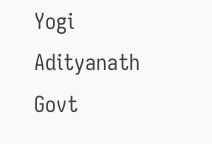Yogi Adityanath Govt